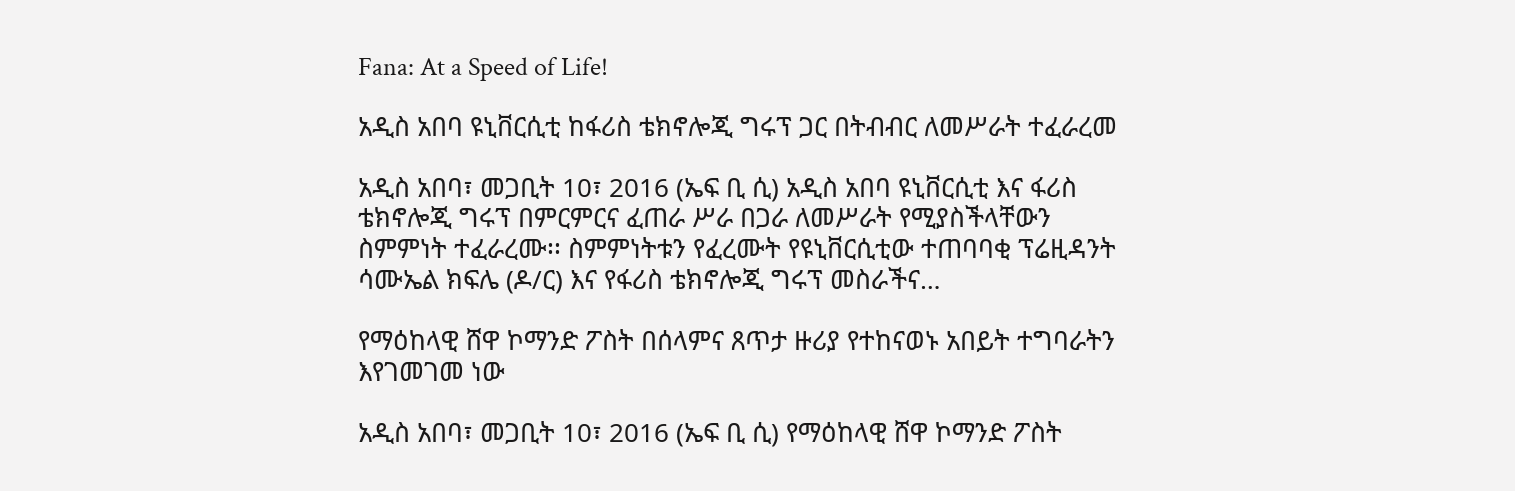Fana: At a Speed of Life!

አዲስ አበባ ዩኒቨርሲቲ ከፋሪስ ቴክኖሎጂ ግሩፕ ጋር በትብብር ለመሥራት ተፈራረመ

አዲስ አበባ፣ መጋቢት 10፣ 2016 (ኤፍ ቢ ሲ) አዲስ አበባ ዩኒቨርሲቲ እና ፋሪስ ቴክኖሎጂ ግሩፕ በምርምርና ፈጠራ ሥራ በጋራ ለመሥራት የሚያስችላቸውን ስምምነት ተፈራረሙ፡፡ ስምምነትቱን የፈረሙት የዩኒቨርሲቲው ተጠባባቂ ፕሬዚዳንት ሳሙኤል ክፍሌ (ዶ/ር) እና የፋሪስ ቴክኖሎጂ ግሩፕ መስራችና…

የማዕከላዊ ሸዋ ኮማንድ ፖስት በሰላምና ጸጥታ ዙሪያ የተከናወኑ አበይት ተግባራትን እየገመገመ ነው

አዲስ አበባ፣ መጋቢት 10፣ 2016 (ኤፍ ቢ ሲ) የማዕከላዊ ሸዋ ኮማንድ ፖስት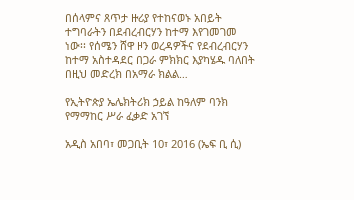በሰላምና ጸጥታ ዙሪያ የተከናወኑ አበይት ተግባራትን በደብረብርሃን ከተማ እየገመገመ ነው፡፡ የሰሜን ሸዋ ዞን ወረዳዎችና የደብረብርሃን ከተማ አስተዳደር በጋራ ምክክር እያካሄዱ ባለበት በዚህ መድረክ በአማራ ክልል…

የኢትዮጵያ ኤሌክትሪክ ኃይል ከዓለም ባንክ የማማከር ሥራ ፈቃድ አገኘ

አዲስ አበባ፣ መጋቢት 10፣ 2016 (ኤፍ ቢ ሲ)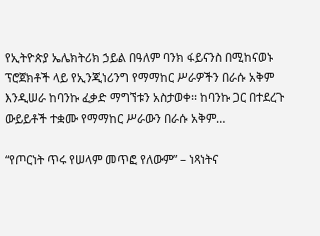የኢትዮጵያ ኤሌክትሪክ ኃይል በዓለም ባንክ ፋይናንስ በሚከናወኑ ፕሮጀክቶች ላይ የኢንጂነሪንግ የማማከር ሥራዎችን በራሱ አቅም እንዲሠራ ከባንኩ ፈቃድ ማግኘቱን አስታወቀ፡፡ ከባንኩ ጋር በተደረጉ ውይይቶች ተቋሙ የማማከር ሥራውን በራሱ አቅም…

“የጦርነት ጥሩ የሠላም መጥፎ የለውም” – ነጻነትና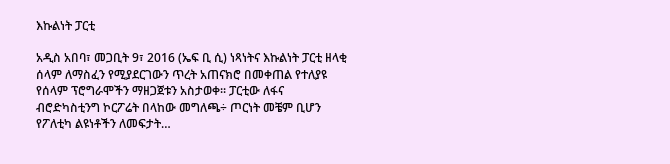እኩልነት ፓርቲ

አዲስ አበባ፣ መጋቢት 9፣ 2016 (ኤፍ ቢ ሲ) ነጻነትና እኩልነት ፓርቲ ዘላቂ ሰላም ለማስፈን የሚያደርገውን ጥረት አጠናክሮ በመቀጠል የተለያዩ የሰላም ፕሮግራሞችን ማዘጋጀቱን አስታወቀ፡፡ ፓርቲው ለፋና ብሮድካስቲንግ ኮርፖሬት በላከው መግለጫ÷ ጦርነት መቼም ቢሆን የፖለቲካ ልዩነቶችን ለመፍታት…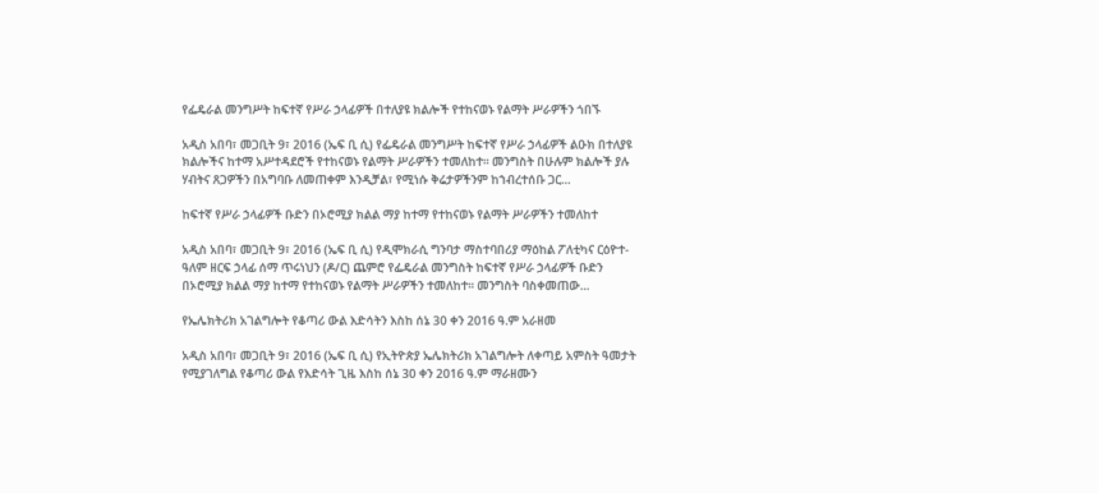የፌዴራል መንግሥት ከፍተኛ የሥራ ኃላፊዎች በተለያዩ ክልሎች የተከናወኑ የልማት ሥራዎችን ጎበኙ

አዲስ አበባ፣ መጋቢት 9፣ 2016 (ኤፍ ቢ ሲ) የፌዴራል መንግሥት ከፍተኛ የሥራ ኃላፊዎች ልዑክ በተለያዩ ክልሎችና ከተማ አሥተዳደሮች የተከናወኑ የልማት ሥራዎችን ተመለከተ። መንግስት በሁሉም ክልሎች ያሉ ሃብትና ጸጋዎችን በአግባቡ ለመጠቀም እንዲቻል፣ የሚነሱ ቅሬታዎችንም ከኀብረተሰቡ ጋር…

ከፍተኛ የሥራ ኃላፊዎች ቡድን በኦሮሚያ ክልል ማያ ከተማ የተከናወኑ የልማት ሥራዎችን ተመለከተ

አዲስ አበባ፣ መጋቢት 9፣ 2016 (ኤፍ ቢ ሲ) የዲሞክራሲ ግንባታ ማስተባበሪያ ማዕከል ፖለቲካና ርዕዮተ-ዓለም ዘርፍ ኃላፊ ሰማ ጥሩነህን (ዶ/ር) ጨምሮ የፌዴራል መንግስት ከፍተኛ የሥራ ኃላፊዎች ቡድን በኦሮሚያ ክልል ማያ ከተማ የተከናወኑ የልማት ሥራዎችን ተመለከተ። መንግስት ባስቀመጠው…

የኤሌክትሪክ አገልግሎት የቆጣሪ ውል እድሳትን እስከ ሰኔ 30 ቀን 2016 ዓ.ም አራዘመ

አዲስ አበባ፣ መጋቢት 9፣ 2016 (ኤፍ ቢ ሲ) የኢትዮጵያ ኤሌክትሪክ አገልግሎት ለቀጣይ አምስት ዓመታት የሚያገለግል የቆጣሪ ውል የእድሳት ጊዜ እስከ ሰኔ 30 ቀን 2016 ዓ.ም ማራዘሙን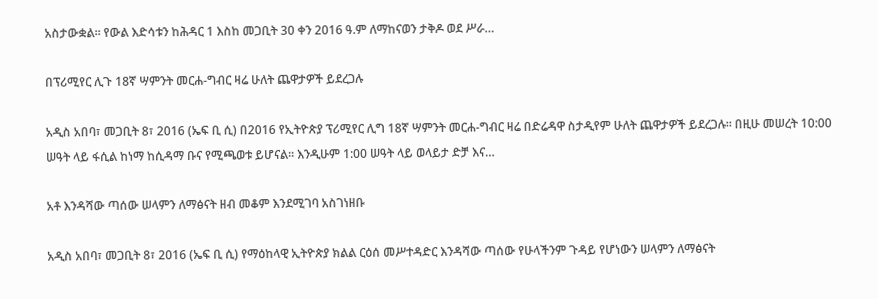አስታውቋል፡፡ የውል እድሳቱን ከሕዳር 1 እስከ መጋቢት 30 ቀን 2016 ዓ.ም ለማከናወን ታቅዶ ወደ ሥራ…

በፕሪሚየር ሊጉ 18ኛ ሣምንት መርሐ-ግብር ዛሬ ሁለት ጨዋታዎች ይደረጋሉ

አዲስ አበባ፣ መጋቢት 8፣ 2016 (ኤፍ ቢ ሲ) በ2016 የኢትዮጵያ ፕሪሚየር ሊግ 18ኛ ሣምንት መርሐ-ግብር ዛሬ በድሬዳዋ ስታዲየም ሁለት ጨዋታዎች ይደረጋሉ፡፡ በዚሁ መሠረት 10:00 ሠዓት ላይ ፋሲል ከነማ ከሲዳማ ቡና የሚጫወቱ ይሆናል፡፡ እንዲሁም 1:00 ሠዓት ላይ ወላይታ ድቻ እና…

አቶ እንዳሻው ጣሰው ሠላምን ለማፅናት ዘብ መቆም እንደሚገባ አስገነዘቡ

አዲስ አበባ፣ መጋቢት 8፣ 2016 (ኤፍ ቢ ሲ) የማዕከላዊ ኢትዮጵያ ክልል ርዕሰ መሥተዳድር እንዳሻው ጣሰው የሁላችንም ጉዳይ የሆነውን ሠላምን ለማፅናት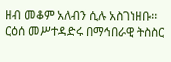ዘብ መቆም አለብን ሲሉ አስገነዘቡ፡፡ ርዕሰ መሥተዳድሩ በማኅበራዊ ትስስር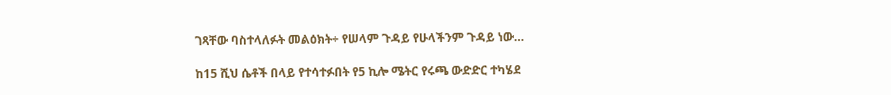ገጻቸው ባስተላለፉት መልዕክት÷ የሠላም ጉዳይ የሁላችንም ጉዳይ ነው…

ከ15 ሺህ ሴቶች በላይ የተሳተፉበት የ5 ኪሎ ሜትር የሩጫ ውድድር ተካሄደ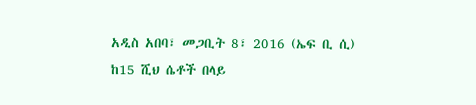አዲስ አበባ፣ መጋቢት 8፣ 2016 (ኤፍ ቢ ሲ) ከ15 ሺህ ሴቶች በላይ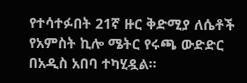የተሳተፉበት 21ኛ ዙር ቅድሚያ ለሴቶች የአምስት ኪሎ ሜትር የሩጫ ውድድር በአዲስ አበባ ተካሂዷል፡፡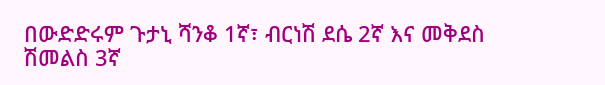በውድድሩም ጉታኒ ሻንቆ 1ኛ፣ ብርነሽ ደሴ 2ኛ እና መቅደስ ሽመልስ 3ኛ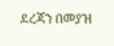ደረጃን በመያዝ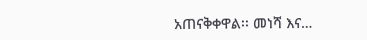አጠናቅቀዋል፡፡ መነሻ እና…